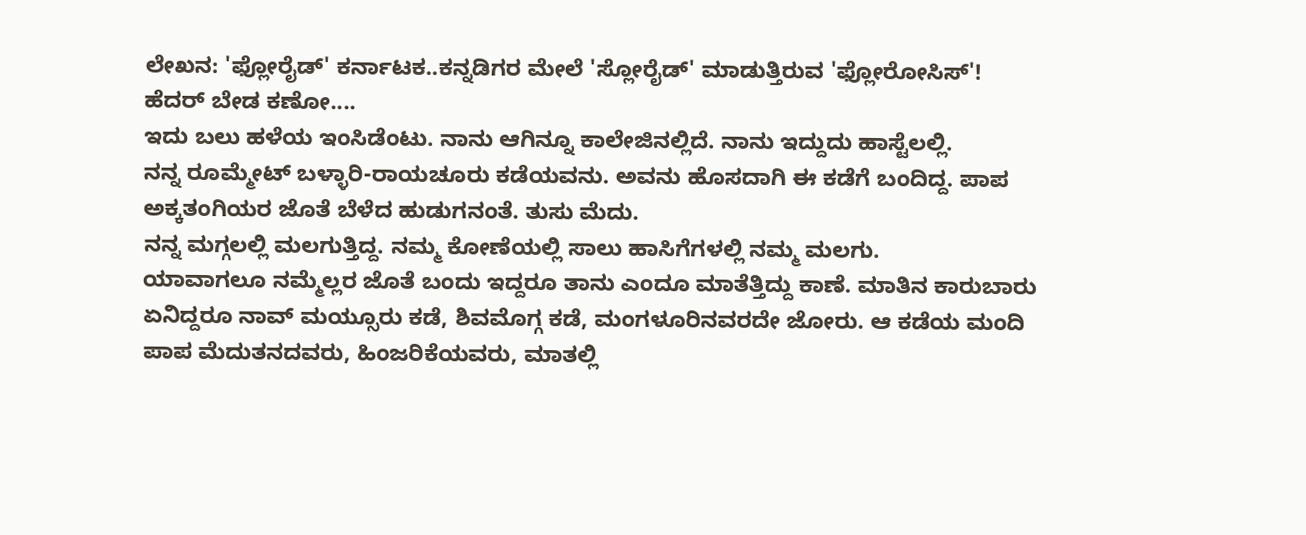ಲೇಖನ: 'ಫ್ಲೋರೈಡ್' ಕರ್ನಾಟಕ..ಕನ್ನಡಿಗರ ಮೇಲೆ 'ಸ್ಲೋರೈಡ್' ಮಾಡುತ್ತಿರುವ 'ಫ್ಲೋರೋಸಿಸ್'!
ಹೆದರ್ ಬೇಡ ಕಣೋ....
ಇದು ಬಲು ಹಳೆಯ ಇಂಸಿಡೆಂಟು. ನಾನು ಆಗಿನ್ನೂ ಕಾಲೇಜಿನಲ್ಲಿದೆ. ನಾನು ಇದ್ದುದು ಹಾಸ್ಟೆಲಲ್ಲಿ.
ನನ್ನ ರೂಮ್ಮೇಟ್ ಬಳ್ಳಾರಿ-ರಾಯಚೂರು ಕಡೆಯವನು. ಅವನು ಹೊಸದಾಗಿ ಈ ಕಡೆಗೆ ಬಂದಿದ್ದ. ಪಾಪ ಅಕ್ಕತಂಗಿಯರ ಜೊತೆ ಬೆಳೆದ ಹುಡುಗನಂತೆ. ತುಸು ಮೆದು.
ನನ್ನ ಮಗ್ಗಲಲ್ಲಿ ಮಲಗುತ್ತಿದ್ದ. ನಮ್ಮ ಕೋಣೆಯಲ್ಲಿ ಸಾಲು ಹಾಸಿಗೆಗಳಲ್ಲಿ ನಮ್ಮ ಮಲಗು.
ಯಾವಾಗಲೂ ನಮ್ಮೆಲ್ಲರ ಜೊತೆ ಬಂದು ಇದ್ದರೂ ತಾನು ಎಂದೂ ಮಾತೆತ್ತಿದ್ದು ಕಾಣೆ. ಮಾತಿನ ಕಾರುಬಾರು ಏನಿದ್ದರೂ ನಾವ್ ಮಯ್ಸೂರು ಕಡೆ, ಶಿವಮೊಗ್ಗ ಕಡೆ, ಮಂಗಳೂರಿನವರದೇ ಜೋರು. ಆ ಕಡೆಯ ಮಂದಿ ಪಾಪ ಮೆದುತನದವರು, ಹಿಂಜರಿಕೆಯವರು, ಮಾತಲ್ಲಿ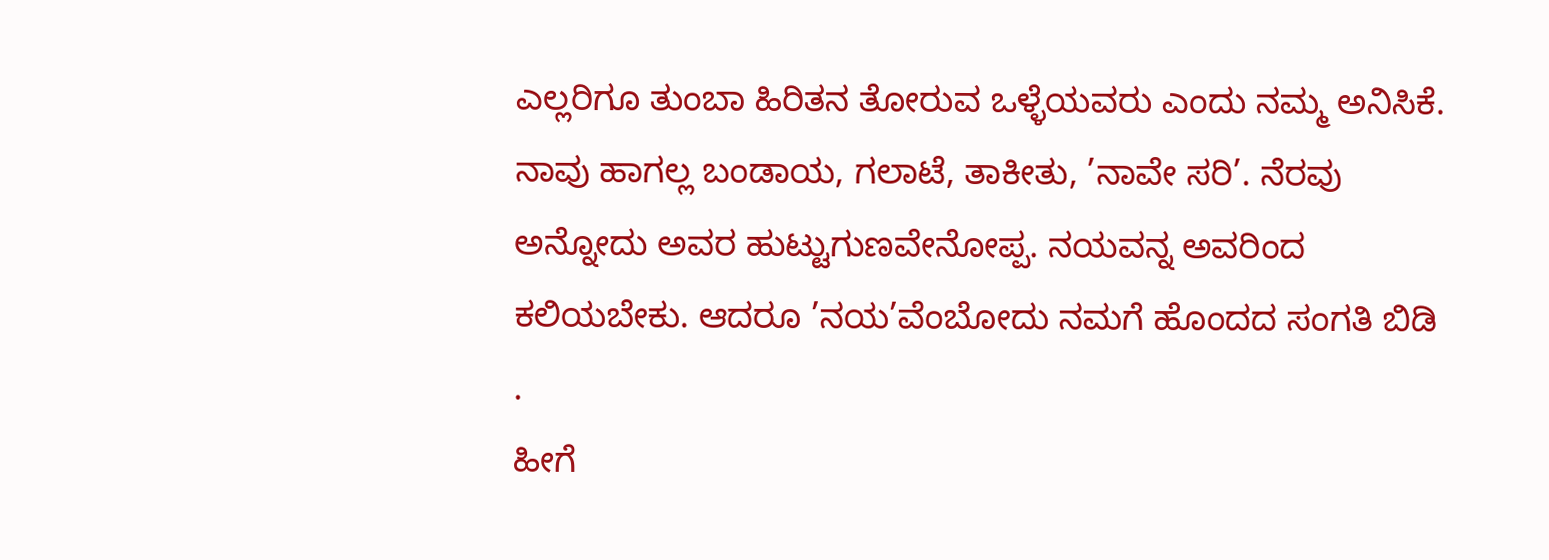ಎಲ್ಲರಿಗೂ ತುಂಬಾ ಹಿರಿತನ ತೋರುವ ಒಳ್ಳೆಯವರು ಎಂದು ನಮ್ಮ ಅನಿಸಿಕೆ. ನಾವು ಹಾಗಲ್ಲ ಬಂಡಾಯ, ಗಲಾಟೆ, ತಾಕೀತು, ’ನಾವೇ ಸರಿ’. ನೆರವು ಅನ್ನೋದು ಅವರ ಹುಟ್ಟುಗುಣವೇನೋಪ್ಪ. ನಯವನ್ನ ಅವರಿಂದ ಕಲಿಯಬೇಕು. ಆದರೂ ’ನಯ’ವೆಂಬೋದು ನಮಗೆ ಹೊಂದದ ಸಂಗತಿ ಬಿಡಿ
.
ಹೀಗೆ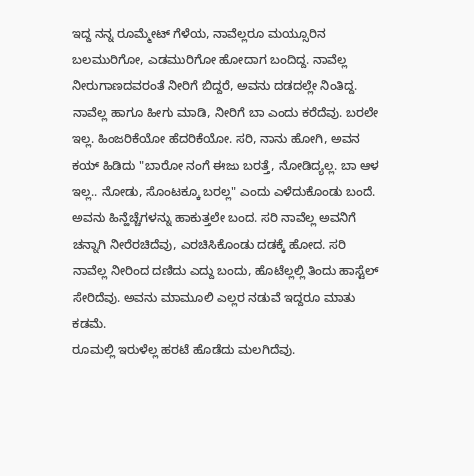ಇದ್ದ ನನ್ನ ರೂಮ್ಮೇಟ್ ಗೆಳೆಯ, ನಾವೆಲ್ಲರೂ ಮಯ್ಸೂರಿನ ಬಲಮುರಿಗೋ, ಎಡಮುರಿಗೋ ಹೋದಾಗ ಬಂದಿದ್ದ. ನಾವೆಲ್ಲ ನೀರುಗಾಣದವರಂತೆ ನೀರಿಗೆ ಬಿದ್ದರೆ, ಅವನು ದಡದಲ್ಲೇ ನಿಂತಿದ್ದ. ನಾವೆಲ್ಲ ಹಾಗೂ ಹೀಗು ಮಾಡಿ, ನೀರಿಗೆ ಬಾ ಎಂದು ಕರೆದೆವು. ಬರಲೇ ಇಲ್ಲ. ಹಿಂಜರಿಕೆಯೋ ಹೆದರಿಕೆಯೋ. ಸರಿ, ನಾನು ಹೋಗಿ, ಅವನ ಕಯ್ ಹಿಡಿದು "ಬಾರೋ ನಂಗೆ ಈಜು ಬರತ್ತೆ, ನೋಡಿದ್ಯಲ್ಲ. ಬಾ ಆಳ ಇಲ್ಲ.. ನೋಡು, ಸೊಂಟಕ್ಕೂ ಬರಲ್ಲ" ಎಂದು ಎಳೆದುಕೊಂಡು ಬಂದೆ. ಅವನು ಹಿನ್ಹೆಚ್ಚೆಗಳನ್ನು ಹಾಕುತ್ತಲೇ ಬಂದ. ಸರಿ ನಾವೆಲ್ಲ ಅವನಿಗೆ ಚನ್ನಾಗಿ ನೀರೆರಚಿದೆವು, ಎರಚಿಸಿಕೊಂಡು ದಡಕ್ಕೆ ಹೋದ. ಸರಿ ನಾವೆಲ್ಲ ನೀರಿಂದ ದಣಿದು ಎದ್ದು ಬಂದು, ಹೊಟೆಲ್ಲಲ್ಲಿ ತಿಂದು ಹಾಸ್ಟೆಲ್ ಸೇರಿದೆವು. ಅವನು ಮಾಮೂಲಿ ಎಲ್ಲರ ನಡುವೆ ಇದ್ದರೂ ಮಾತು ಕಡಮೆ.
ರೂಮಲ್ಲಿ ಇರುಳೆಲ್ಲ ಹರಟೆ ಹೊಡೆದು ಮಲಗಿದೆವು.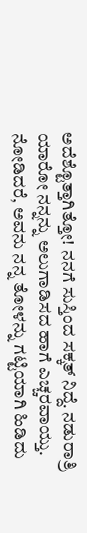ಅದೆಶ್ಟೊತ್ತಾಗಿತ್ತೋ! ನನಗೆ ಸುಸ್ತಿಂದ ಸಕ್ಕತ್ ನಿದ್ದೆ. ನಡುರಾತ್ರಿ ಯಾರೋ ನನ್ನನ್ನು ಅಲುಗಾಡಿಸದ ಹಾಗೆ ಎಚ್ಚರವಾಯ್ತು. ನೋಡಿದರೆ, ಅವನು ನನ್ನ ತೋಳನ್ನು ಗಟ್ಟಿಯಾಗಿ ಹಿಡಿದು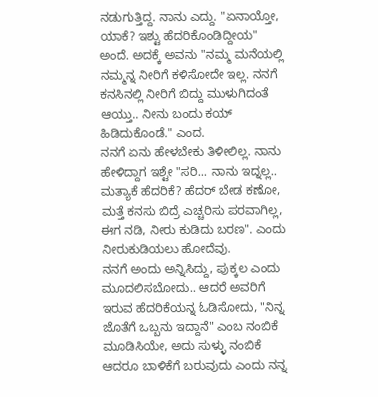ನಡುಗುತ್ತಿದ್ದ. ನಾನು ಎದ್ದು. "ಏನಾಯ್ತೋ, ಯಾಕೆ? ಇಶ್ಟು ಹೆದರಿಕೊಂಡಿದ್ದೀಯ" ಅಂದೆ. ಅದಕ್ಕೆ ಅವನು "ನಮ್ಮ ಮನೆಯಲ್ಲಿ ನಮ್ಮನ್ನ ನೀರಿಗೆ ಕಳಿಸೋದೇ ಇಲ್ಲ. ನನಗೆ ಕನಸಿನಲ್ಲಿ ನೀರಿಗೆ ಬಿದ್ದು ಮುಳುಗಿದಂತೆ ಆಯ್ತು.. ನೀನು ಬಂದು ಕಯ್ ಹಿಡಿದುಕೊಂಡೆ." ಎಂದ.
ನನಗೆ ಏನು ಹೇಳಬೇಕು ತಿಳೀಲಿಲ್ಲ. ನಾನು ಹೇಳಿದ್ದಾಗ ಇಶ್ಟೇ "ಸರಿ... ನಾನು ಇದ್ನಲ್ಲ.. ಮತ್ಯಾಕೆ ಹೆದರಿಕೆ? ಹೆದರ್ ಬೇಡ ಕಣೋ, ಮತ್ತೆ ಕನಸು ಬಿದ್ರೆ ಎಚ್ಚರಿಸು ಪರವಾಗಿಲ್ಲ, ಈಗ ನಡಿ, ನೀರು ಕುಡಿದು ಬರಣ". ಎಂದು ನೀರುಕುಡಿಯಲು ಹೋದೆವು.
ನನಗೆ ಅಂದು ಅನ್ನಿಸಿದ್ದು, ಪುಕ್ಕಲ ಎಂದು ಮೂದಲಿಸಬೋದು.. ಆದರೆ ಅವರಿಗೆ ಇರುವ ಹೆದರಿಕೆಯನ್ನ ಓಡಿಸೋದು, "ನಿನ್ನ ಜೊತೆಗೆ ಒಬ್ಬನು ಇದ್ದಾನೆ" ಎಂಬ ನಂಬಿಕೆ ಮೂಡಿಸಿಯೇ, ಅದು ಸುಳ್ಳು ನಂಬಿಕೆ ಆದರೂ ಬಾಳಿಕೆಗೆ ಬರುವುದು ಎಂದು ನನ್ನ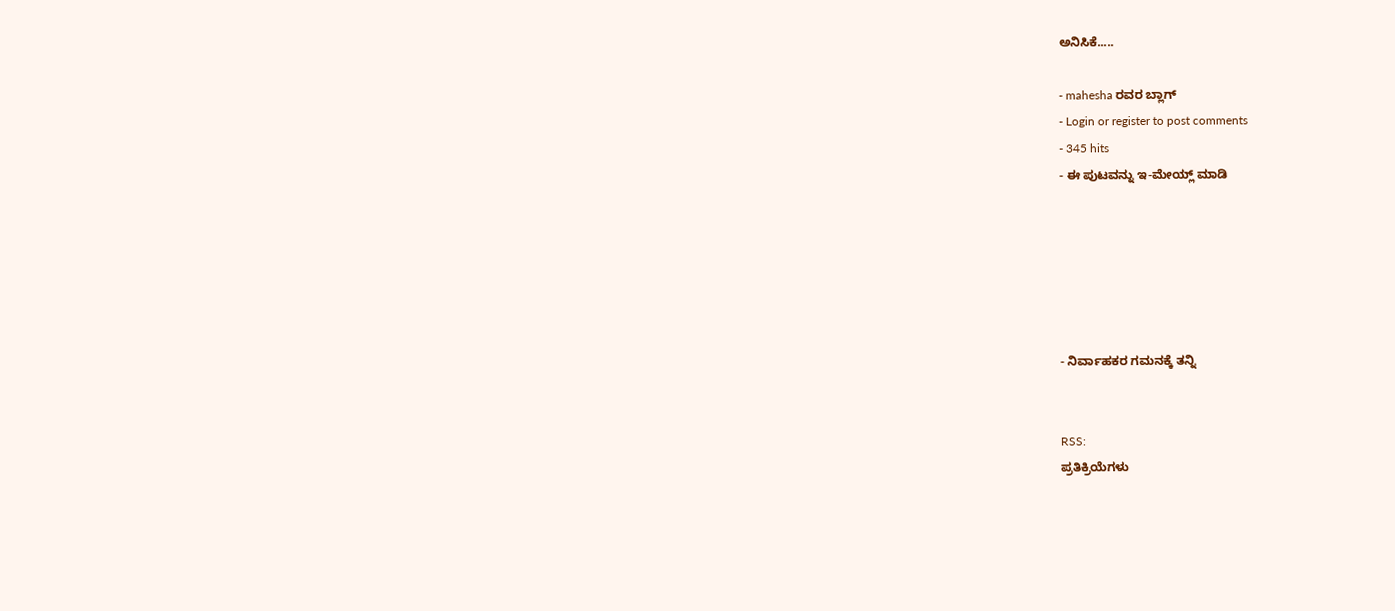ಅನಿಸಿಕೆ.....

- mahesha ರವರ ಬ್ಲಾಗ್
- Login or register to post comments
- 345 hits
- ಈ ಪುಟವನ್ನು ಇ-ಮೇಯ್ಲ್ ಮಾಡಿ






- ನಿರ್ವಾಹಕರ ಗಮನಕ್ಕೆ ತನ್ನಿ


RSS:
ಪ್ರತಿಕ್ರಿಯೆಗಳು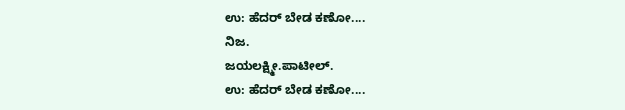ಉ: ಹೆದರ್ ಬೇಡ ಕಣೋ....
ನಿಜ.
ಜಯಲಕ್ಷ್ಮೀ.ಪಾಟೀಲ್.
ಉ: ಹೆದರ್ ಬೇಡ ಕಣೋ....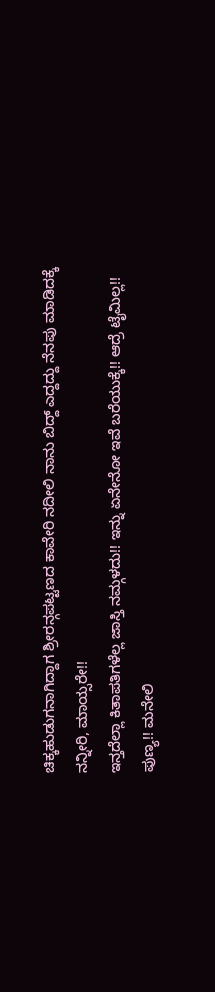ಚಿಕ್ಕಹುಡುಗನಾಗಿದ್ದಾಗ ಶ್ರೀರನ್ಗಪಟ್ಟಣದ ಕಾವೇರಿ ನದೀಲಿ ನಾನು ಬಿದ್ದ್ ಎದ್ದದ್ದು ನೆನಪು ಮಾಡಿದಕ್ಕೆ ನನ್ನೀರಿ, ಮಾಯ್ಸರೇ!!
ಇನ್ತದೆಲ್ಲಾ ಕಿತಾಪತಿಗಳೆಲ್ಲ ಜಾಸ್ತಿ ನಮ್ಗಳದು!! ಇನ್ನು ಏನೇನೋ ಇವೆ ಬರೆಯುಕ್ಕೆ!! ಆದ್ರೆ ಟೈಮಿಲ್ಲ!!
ಪುಣ್ಯ!! ಮನೇಲಿ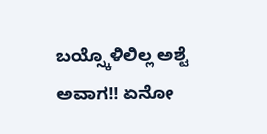ಬಯ್ಸ್ಕೊಳಿಲಿಲ್ಲ ಅಶ್ಟೆ ಅವಾಗ!! ಏನೋ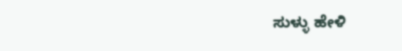ಸುಳ್ಳು ಹೇಳಿ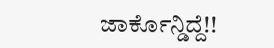ಜಾರ್ಕೊನ್ಡಿದ್ದೆ!!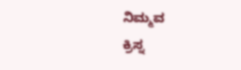ನಿಮ್ಮವ
ಕ್ರಿಸ್ನ